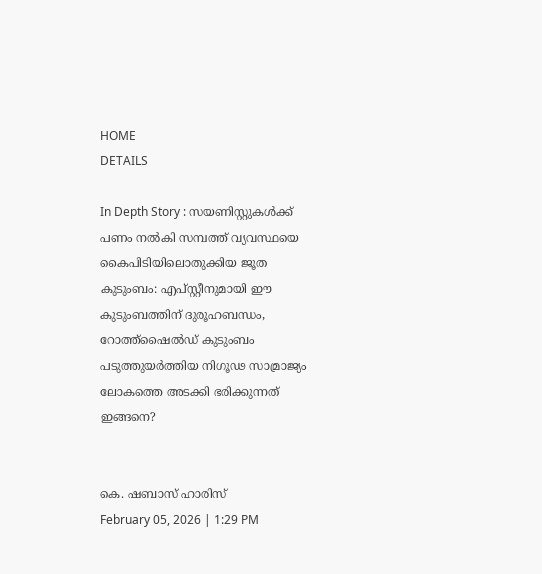HOME
DETAILS

In Depth Story : സയണിസ്റ്റുകള്‍ക്ക് പണം നല്‍കി സമ്പത്ത് വ്യവസ്ഥയെ കൈപിടിയിലൊതുക്കിയ ജൂത കുടുംബം: എപ്സ്റ്റീനുമായി ഈ കുടുംബത്തിന് ദുരൂഹബന്ധം, റോത്ത്‌ഷൈല്‍ഡ് കുടുംബം പടുത്തുയര്‍ത്തിയ നിഗൂഢ സാമ്രാജ്യം ലോകത്തെ അടക്കി ഭരിക്കുന്നത് ഇങ്ങനെ?


കെ. ഷബാസ് ഹാരിസ്
February 05, 2026 | 1:29 PM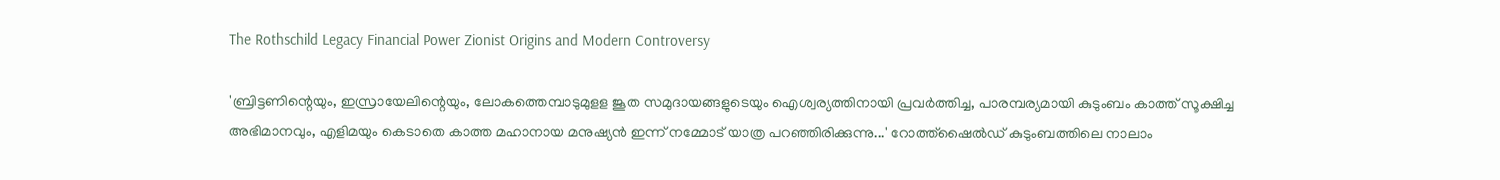The Rothschild Legacy Financial Power Zionist Origins and Modern Controversy

'ബ്രിട്ടണിന്റെയും, ഇസ്രായേലിന്റെയും, ലോകത്തെമ്പാടുമുളള ജൂത സമുദായങ്ങളുടെയും ഐശ്വര്യത്തിനായി പ്രവര്‍ത്തിച്ച, പാരമ്പര്യമായി കുടുംബം കാത്ത് സൂക്ഷിച്ച അഭിമാനവും, എളിമയും കെടാതെ കാത്ത മഹാനായ മനുഷ്യന്‍ ഇന്ന് നമ്മോട് യാത്ര പറഞ്ഞിരിക്കുന്നു...' റോത്ത്‌ഷൈല്‍ഡ് കുടുംബത്തിലെ നാലാം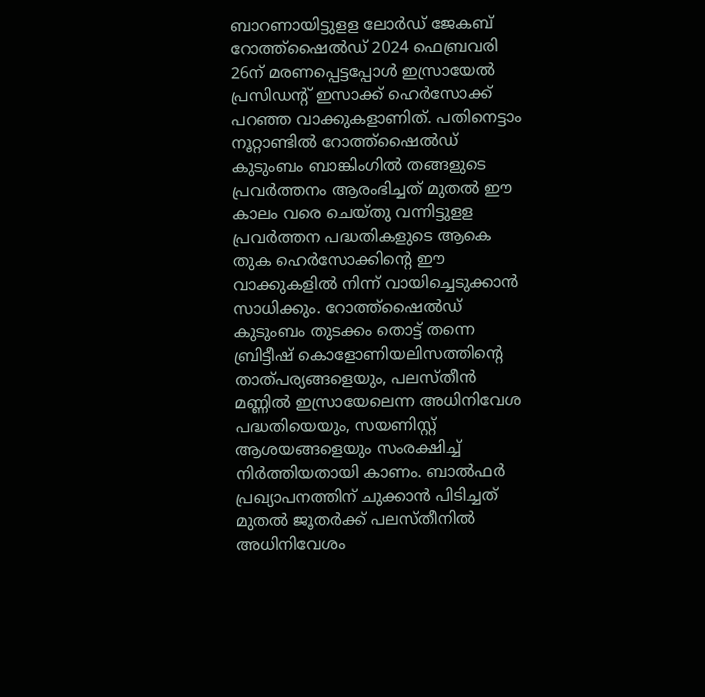ബാറണായിട്ടുളള ലോര്‍ഡ് ജേകബ് റോത്ത്‌ഷൈല്‍ഡ് 2024 ഫെബ്രവരി 26ന് മരണപ്പെട്ടപ്പോള്‍ ഇസ്രായേല്‍ പ്രസിഡന്റ് ഇസാക്ക് ഹെര്‍സോക്ക് പറഞ്ഞ വാക്കുകളാണിത്. പതിനെട്ടാം നൂറ്റാണ്ടില്‍ റോത്ത്‌ഷൈല്‍ഡ് കുടുംബം ബാങ്കിംഗില്‍ തങ്ങളുടെ പ്രവര്‍ത്തനം ആരംഭിച്ചത് മുതല്‍ ഈ കാലം വരെ ചെയ്തു വന്നിട്ടുളള പ്രവര്‍ത്തന പദ്ധതികളുടെ ആകെ തുക ഹെര്‍സോക്കിന്റെ ഈ വാക്കുകളില്‍ നിന്ന് വായിച്ചെടുക്കാന്‍ സാധിക്കും. റോത്ത്‌ഷൈല്‍ഡ് കുടുംബം തുടക്കം തൊട്ട് തന്നെ ബ്രിട്ടീഷ് കൊളോണിയലിസത്തിന്റെ താത്പര്യങ്ങളെയും, പലസ്തീന്‍ മണ്ണില്‍ ഇസ്രായേലെന്ന അധിനിവേശ പദ്ധതിയെയും, സയണിസ്റ്റ് ആശയങ്ങളെയും സംരക്ഷിച്ച് നിര്‍ത്തിയതായി കാണം. ബാല്‍ഫര്‍ പ്രഖ്യാപനത്തിന് ചുക്കാന്‍ പിടിച്ചത് മുതല്‍ ജൂതര്‍ക്ക് പലസ്തീനില്‍ അധിനിവേശം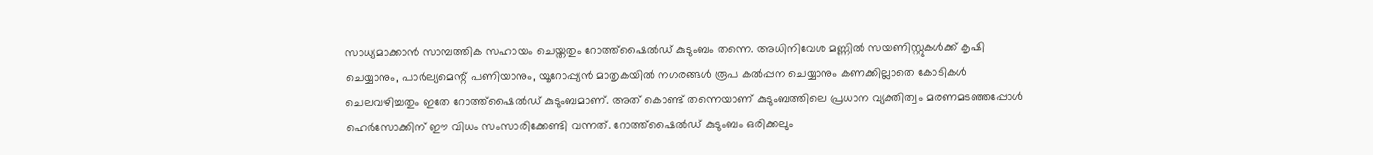സാധ്യമാക്കാന്‍ സാമ്പത്തിക സഹായം ചെയ്തതും റോത്ത്‌ഷൈല്‍ഡ് കുടുംബം തന്നെ. അധിനിവേശ മണ്ണില്‍ സയണിസ്റ്റുകള്‍ക്ക് കൃഷി ചെയ്യാനും, പാര്‍ല്യമെന്റ് പണിയാനും, യൂറോപ്പ്യന്‍ മാതൃകയില്‍ നഗരങ്ങള്‍ രൂപ കല്‍പ്പന ചെയ്യാനും കണക്കില്ലാതെ കോടികള്‍ ചെലവഴിച്ചതും ഇതേ റോത്ത്‌ഷൈല്‍ഡ് കുടുംബമാണ്. അത് കൊണ്ട് തന്നെയാണ് കുടുംബത്തിലെ പ്രധാന വ്യക്തിത്വം മരണമടഞ്ഞപ്പോള്‍ ഹെര്‍സോക്കിന് ഈ വിധം സംസാരിക്കേണ്ടി വന്നത്. റോത്ത്‌ഷൈല്‍ഡ് കുടുംബം ഒരിക്കലും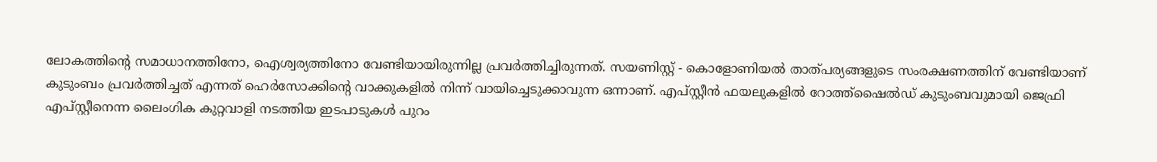ലോകത്തിന്റെ സമാധാനത്തിനോ, ഐശ്വര്യത്തിനോ വേണ്ടിയായിരുന്നില്ല പ്രവര്‍ത്തിച്ചിരുന്നത്. സയണിസ്റ്റ് - കൊളോണിയല്‍ താത്പര്യങ്ങളുടെ സംരക്ഷണത്തിന് വേണ്ടിയാണ് കുടുംബം പ്രവര്‍ത്തിച്ചത് എന്നത് ഹെര്‍സോക്കിന്റെ വാക്കുകളില്‍ നിന്ന് വായിച്ചെടുക്കാവുന്ന ഒന്നാണ്. എപ്സ്റ്റീന്‍ ഫയലുകളില്‍ റോത്ത്‌ഷൈല്‍ഡ് കുടുംബവുമായി ജെഫ്രി എപ്സ്റ്റീനെന്ന ലൈംഗിക കുറ്റവാളി നടത്തിയ ഇടപാടുകള്‍ പുറം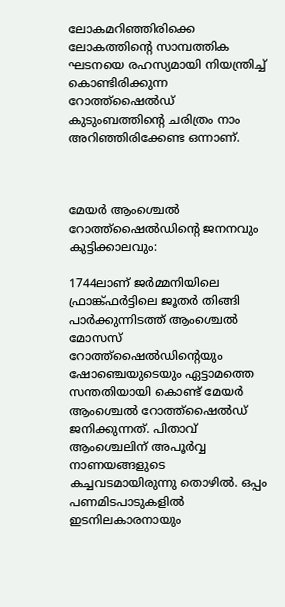ലോകമറിഞ്ഞിരിക്കെ ലോകത്തിന്റെ സാമ്പത്തിക ഘടനയെ രഹസ്യമായി നിയന്ത്രിച്ച് കൊണ്ടിരിക്കുന്ന റോത്ത്‌ഷൈല്‍ഡ് കുടുംബത്തിന്റെ ചരിത്രം നാം അറിഞ്ഞിരിക്കേണ്ട ഒന്നാണ്.



മേയര്‍ ആംശ്ചെല്‍ റോത്ത്‌ഷൈല്‍ഡിന്റെ ജനനവും കുട്ടിക്കാലവും:

1744ലാണ് ജർമ്മനിയിലെ ഫ്രാങ്ക്ഫർട്ടിലെ ജൂതർ തിങ്ങി പാർക്കുന്നിടത്ത് ആംശ്ചെൽ മോസസ് റോത്ത്‌ഷൈല്‍ഡിന്റെയും ഷോഞ്ചെയുടെയും ഏട്ടാമത്തെ സന്തതിയായി കൊണ്ട് മേയർ ആംശ്ചെൽ റോത്ത്‌ഷൈല്‍ഡ് ജനിക്കുന്നത്. പിതാവ് ആംശ്ചെലിന് അപൂർവ്വ നാണയങ്ങളുടെ കച്ചവടമായിരുന്നു തൊഴിൽ. ഒപ്പം പണമിടപാടുകളിൽ ഇടനിലകാരനായും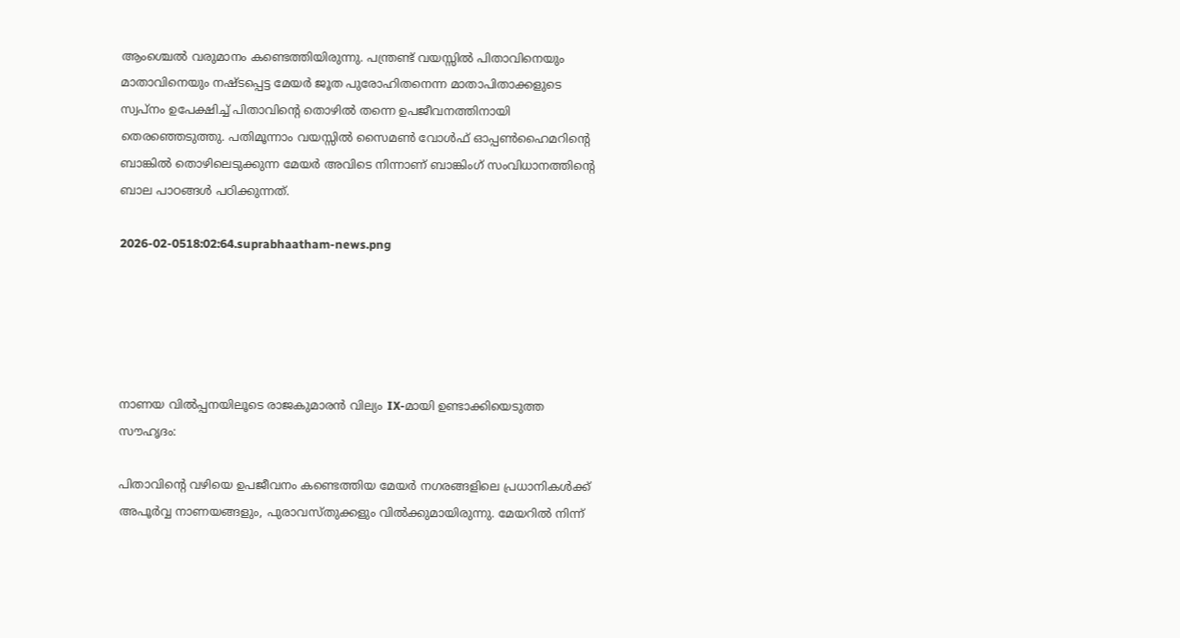ആംശ്ചെൽ വരുമാനം കണ്ടെത്തിയിരുന്നു. പന്ത്രണ്ട് വയസ്സിൽ പിതാവിനെയും മാതാവിനെയും നഷ്ടപ്പെട്ട മേയർ ജൂത പുരോഹിതനെന്ന മാതാപിതാക്കളുടെ സ്വപ്നം ഉപേക്ഷിച്ച് പിതാവിന്റെ തൊഴിൽ തന്നെ ഉപജീവനത്തിനായി തെരഞ്ഞെടുത്തു. പതിമൂന്നാം വയസ്സിൽ സൈമൺ വോൾഫ് ഓപ്പൺഹൈമറിന്റെ ബാങ്കിൽ തൊഴിലെടുക്കുന്ന മേയർ അവിടെ നിന്നാണ് ബാങ്കിംഗ് സംവിധാനത്തിന്റെ ബാല പാഠങ്ങൾ പഠിക്കുന്നത്.

2026-02-0518:02:64.suprabhaatham-news.png





നാണയ വിൽപ്പനയിലൂടെ രാജകുമാരൻ വില്യം IX-മായി ഉണ്ടാക്കിയെടുത്ത സൗഹൃദം:

പിതാവിന്റെ വഴിയെ ഉപജീവനം കണ്ടെത്തിയ മേയർ നഗരങ്ങളിലെ പ്രധാനികൾക്ക് അപൂർവ്വ നാണയങ്ങളും, പുരാവസ്തുക്കളും വിൽക്കുമായിരുന്നു. മേയറിൽ നിന്ന്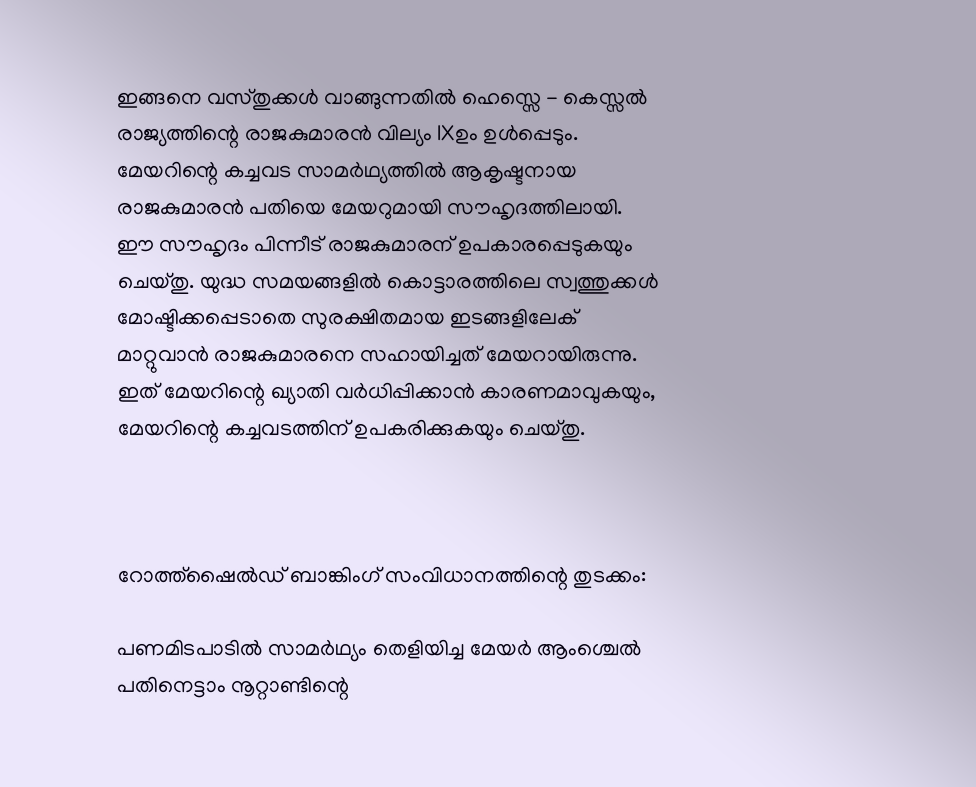ഇങ്ങനെ വസ്തുക്കൾ വാങ്ങുന്നതിൽ ഹെസ്സെ - കെസ്സൽ രാജ്യത്തിന്റെ രാജകുമാരൻ വില്യം IXഉം ഉൾപ്പെടും. മേയറിന്റെ കച്ചവട സാമർഥ്യത്തിൽ ആകൃഷ്ടനായ രാജകുമാരൻ പതിയെ മേയറുമായി സൗഹൃദത്തിലായി. ഈ സൗഹൃദം പിന്നീട് രാജകുമാരന് ഉപകാരപ്പെടുകയും ചെയ്തു. യുദ്ധ സമയങ്ങളിൽ കൊട്ടാരത്തിലെ സ്വത്തുക്കൾ മോഷ്ടിക്കപ്പെടാതെ സുരക്ഷിതമായ ഇടങ്ങളിലേക് മാറ്റുവാൻ രാജകുമാരനെ സഹായിച്ചത് മേയറായിരുന്നു. ഇത് മേയറിന്റെ ഖ്യാതി വർധിപ്പിക്കാൻ കാരണമാവുകയും, മേയറിന്റെ കച്ചവടത്തിന് ഉപകരിക്കുകയും ചെയ്തു.



റോത്ത്‌ഷൈല്‍ഡ് ബാങ്കിംഗ് സംവിധാനത്തിന്റെ തുടക്കം:

പണമിടപാടിൽ സാമർഥ്യം തെളിയിച്ച മേയർ ആംശ്ചെൽ പതിനെട്ടാം നൂറ്റാണ്ടിന്റെ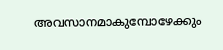അവസാനമാകുമ്പോഴേക്കും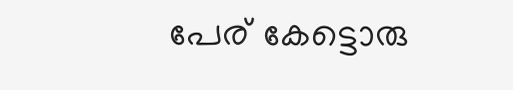പേര് കേട്ടൊരു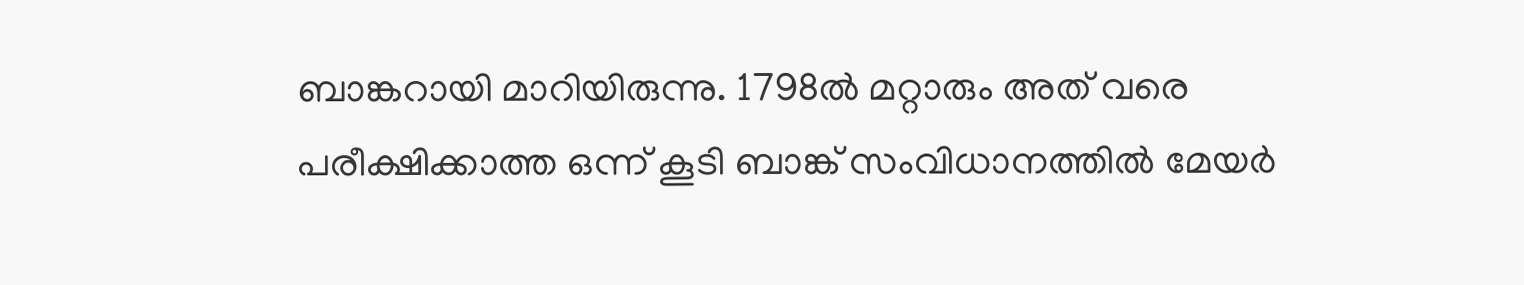ബാങ്കറായി മാറിയിരുന്നു. 1798ൽ മറ്റാരും അത്‌ വരെ പരീക്ഷിക്കാത്ത ഒന്ന് കൂടി ബാങ്ക് സംവിധാനത്തിൽ മേയർ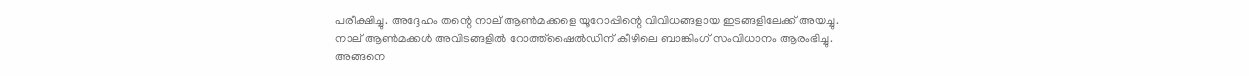പരീക്ഷിച്ചു. അദ്ദേഹം തന്റെ നാല് ആൺമക്കളെ യൂറോപ്പിന്റെ വിവിധങ്ങളായ ഇടങ്ങളിലേക്ക് അയച്ചു. നാല് ആൺമക്കൾ അവിടങ്ങളിൽ റോത്ത്‌ഷൈല്‍ഡിന് കീഴിലെ ബാങ്കിംഗ് സംവിധാനം ആരംഭിച്ചു. അങ്ങനെ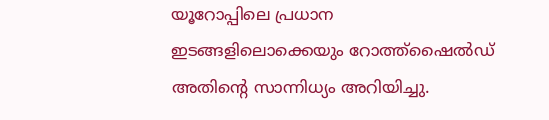യൂറോപ്പിലെ പ്രധാന ഇടങ്ങളിലൊക്കെയും റോത്ത്‌ഷൈല്‍ഡ് അതിന്റെ സാന്നിധ്യം അറിയിച്ചു.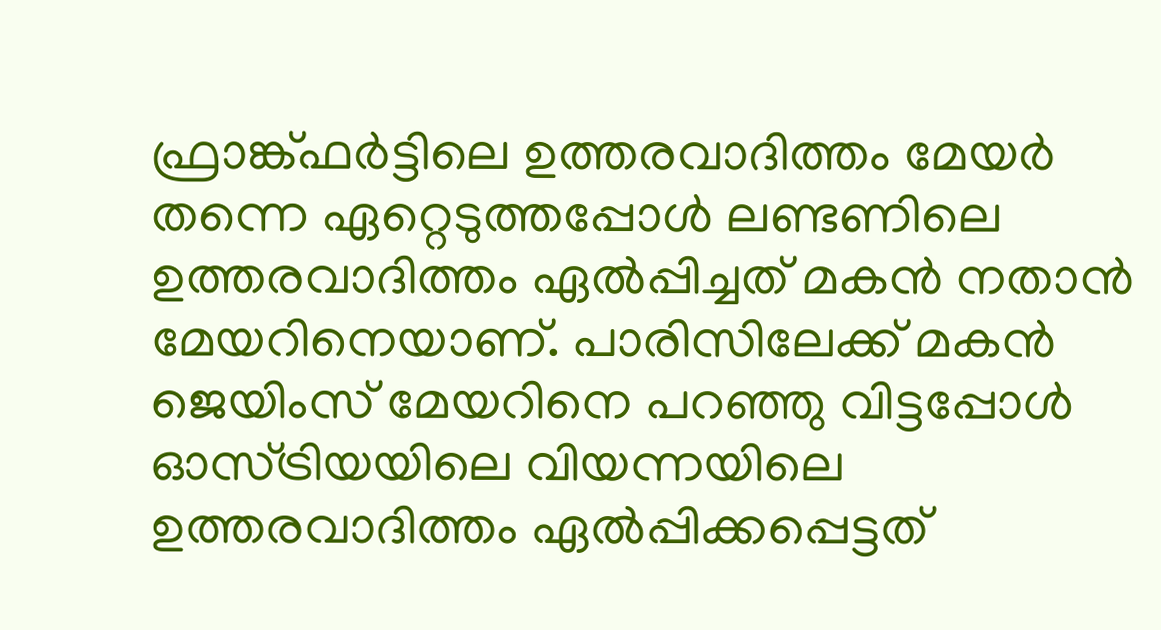ഫ്രാങ്ക്ഫർട്ടിലെ ഉത്തരവാദിത്തം മേയർ തന്നെ ഏറ്റെടുത്തപ്പോൾ ലണ്ടണിലെ ഉത്തരവാദിത്തം ഏൽപ്പിച്ചത് മകൻ നതാൻ മേയറിനെയാണ്. പാരിസിലേക്ക് മകൻ ജെയിംസ് മേയറിനെ പറഞ്ഞു വിട്ടപ്പോൾ ഓസ്ട്രിയയിലെ വിയന്നയിലെ ഉത്തരവാദിത്തം ഏൽപ്പിക്കപ്പെട്ടത്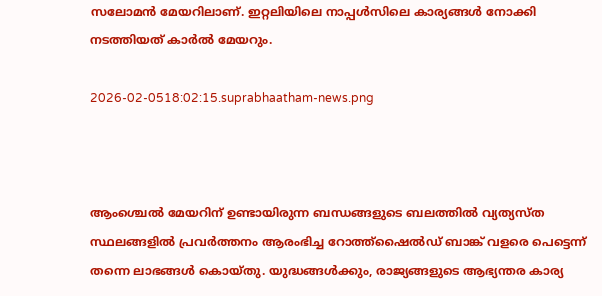സലോമൻ മേയറിലാണ്. ഇറ്റലിയിലെ നാപ്പൾസിലെ കാര്യങ്ങൾ നോക്കി നടത്തിയത് കാർൽ മേയറും.

2026-02-0518:02:15.suprabhaatham-news.png



ആംശ്ചെൽ മേയറിന് ഉണ്ടായിരുന്ന ബന്ധങ്ങളുടെ ബലത്തിൽ വ്യത്യസ്ത സ്ഥലങ്ങളിൽ പ്രവർത്തനം ആരംഭിച്ച റോത്ത്‌ഷൈല്‍ഡ് ബാങ്ക് വളരെ പെട്ടെന്ന് തന്നെ ലാഭങ്ങൾ കൊയ്തു. യുദ്ധങ്ങൾക്കും, രാജ്യങ്ങളുടെ ആഭ്യന്തര കാര്യ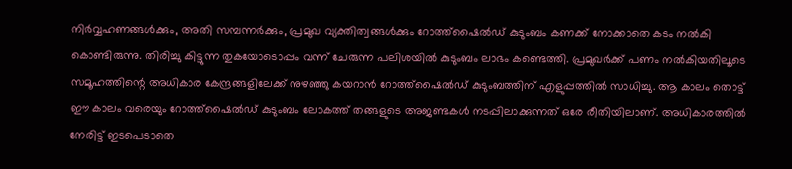നിർവ്വഹണങ്ങൾക്കും, അതി സമ്പന്നർക്കും, പ്രമുഖ വ്യക്തിത്വങ്ങൾക്കും റോത്ത്‌ഷൈല്‍ഡ് കുടുംബം കണക്ക് നോക്കാതെ കടം നൽകി കൊണ്ടിരുന്നു. തിരിച്ചു കിട്ടുന്ന തുകയോടൊപ്പം വന്ന് ചേരുന്ന പലിശയിൽ കുടുംബം ലാഭം കണ്ടെത്തി. പ്രമുഖർക്ക് പണം നൽകിയതിലൂടെ സമൂഹത്തിന്റെ അധികാര കേന്ദ്രങ്ങളിലേക്ക് നുഴഞ്ഞു കയറാൻ റോത്ത്‌ഷൈല്‍ഡ് കുടുംബത്തിന് എളുപ്പത്തിൽ സാധിച്ചു. ആ കാലം തൊട്ട് ഈ കാലം വരെയും റോത്ത്‌ഷൈല്‍ഡ് കുടുംബം ലോകത്ത് തങ്ങളുടെ അജണ്ടകൾ നടപ്പിലാക്കുന്നത് ഒരേ രീതിയിലാണ്. അധികാരത്തിൽ നേരിട്ട് ഇടപെടാതെ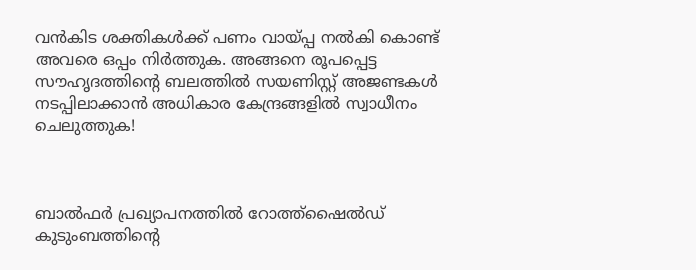വൻകിട ശക്തികൾക്ക് പണം വായ്പ്പ നൽകി കൊണ്ട് അവരെ ഒപ്പം നിർത്തുക. അങ്ങനെ രൂപപ്പെട്ട സൗഹൃദത്തിന്റെ ബലത്തിൽ സയണിസ്റ്റ് അജണ്ടകൾ നടപ്പിലാക്കാൻ അധികാര കേന്ദ്രങ്ങളിൽ സ്വാധീനം ചെലുത്തുക!



ബാൽഫർ പ്രഖ്യാപനത്തിൽ റോത്ത്‌ഷൈല്‍ഡ് കുടുംബത്തിന്റെ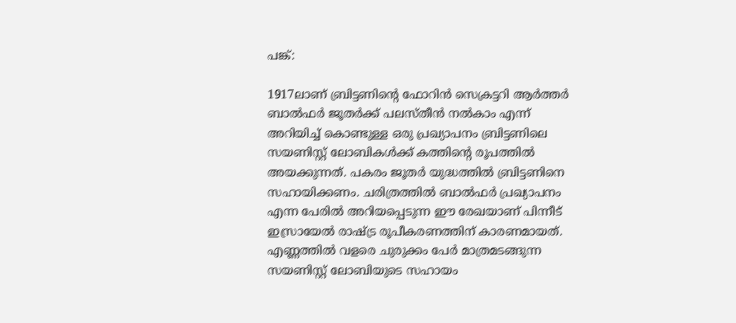പങ്ക്:

1917ലാണ് ബ്രിട്ടണിന്റെ ഫോറിൻ സെക്രട്ടറി ആർത്തർ ബാൽഫർ ജൂതർക്ക് പലസ്തീൻ നൽകാം എന്ന് അറിയിച്ച് കൊണ്ടുള്ള ഒരു പ്രഖ്യാപനം ബ്രിട്ടണിലെ സയണിസ്റ്റ് ലോബികൾക്ക് കത്തിന്റെ രൂപത്തിൽ അയക്കുന്നത്. പകരം ജൂതർ യുദ്ധത്തിൽ ബ്രിട്ടണിനെ സഹായിക്കണം. ചരിത്രത്തിൽ ബാൽഫർ പ്രഖ്യാപനം എന്ന പേരിൽ അറിയപ്പെടുന്ന ഈ രേഖയാണ് പിന്നീട് ഇസ്രായേൽ രാഷ്ട്ര രൂപീകരണത്തിന് കാരണമായത്. എണ്ണത്തിൽ വളരെ ചുരുക്കം പേർ മാത്രമടങ്ങുന്ന സയണിസ്റ്റ് ലോബിയുടെ സഹായം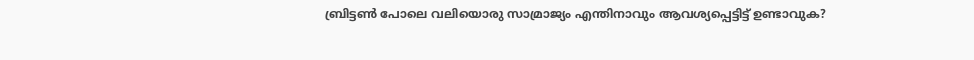ബ്രിട്ടൺ പോലെ വലിയൊരു സാമ്രാജ്യം എന്തിനാവും ആവശ്യപ്പെട്ടിട്ട് ഉണ്ടാവുക?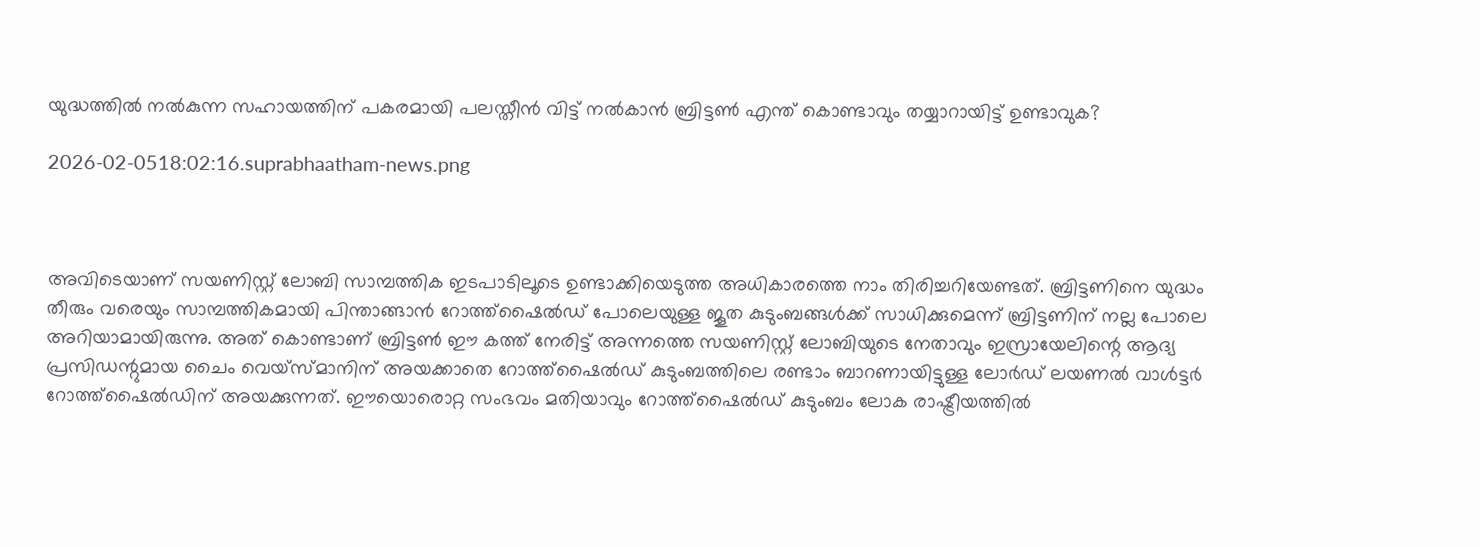യുദ്ധത്തിൽ നൽകുന്ന സഹായത്തിന് പകരമായി പലസ്തീൻ വിട്ട് നൽകാൻ ബ്രിട്ടൺ എന്ത് കൊണ്ടാവും തയ്യാറായിട്ട് ഉണ്ടാവുക?

2026-02-0518:02:16.suprabhaatham-news.png



അവിടെയാണ് സയണിസ്റ്റ് ലോബി സാമ്പത്തിക ഇടപാടിലൂടെ ഉണ്ടാക്കിയെടുത്ത അധികാരത്തെ നാം തിരിച്ചറിയേണ്ടത്. ബ്രിട്ടണിനെ യുദ്ധം തീരും വരെയും സാമ്പത്തികമായി പിന്താങ്ങാൻ റോത്ത്‌ഷൈല്‍ഡ് പോലെയുള്ള ജൂത കുടുംബങ്ങൾക്ക് സാധിക്കുമെന്ന് ബ്രിട്ടണിന് നല്ല പോലെ അറിയാമായിരുന്നു. അത്‌ കൊണ്ടാണ് ബ്രിട്ടൺ ഈ കത്ത് നേരിട്ട് അന്നത്തെ സയണിസ്റ്റ് ലോബിയുടെ നേതാവും ഇസ്രായേലിന്റെ ആദ്യ പ്രസിഡന്റുമായ ചൈം വെയ്‌സ്‌മാനിന് അയക്കാതെ റോത്ത്‌ഷൈല്‍ഡ് കുടുംബത്തിലെ രണ്ടാം ബാറണായിട്ടുള്ള ലോർഡ് ലയണൽ വാൾട്ടർ റോത്ത്‌ഷൈല്‍ഡിന് അയക്കുന്നത്. ഈയൊരൊറ്റ സംഭവം മതിയാവും റോത്ത്‌ഷൈല്‍ഡ് കുടുംബം ലോക രാഷ്ട്രീയത്തിൽ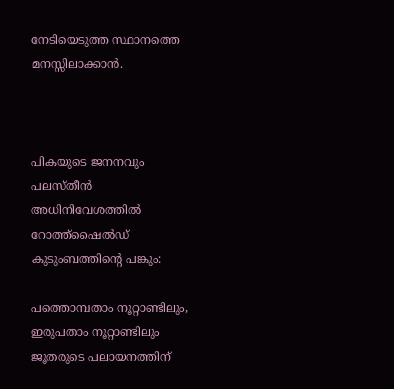നേടിയെടുത്ത സ്ഥാനത്തെ മനസ്സിലാക്കാൻ.



പികയുടെ ജനനവും പലസ്തീൻ അധിനിവേശത്തിൽ റോത്ത്‌ഷൈല്‍ഡ് കുടുംബത്തിന്റെ പങ്കും:

പത്തൊമ്പതാം നൂറ്റാണ്ടിലും, ഇരുപതാം നൂറ്റാണ്ടിലും ജൂതരുടെ പലായനത്തിന്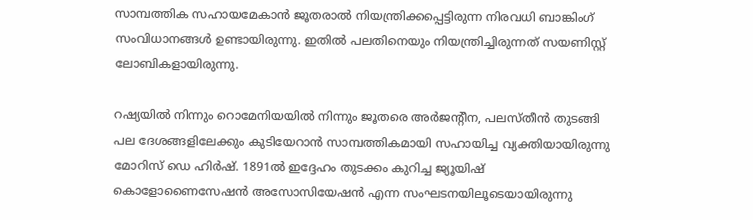സാമ്പത്തിക സഹായമേകാൻ ജൂതരാൽ നിയന്ത്രിക്കപ്പെട്ടിരുന്ന നിരവധി ബാങ്കിംഗ് സംവിധാനങ്ങൾ ഉണ്ടായിരുന്നു. ഇതിൽ പലതിനെയും നിയന്ത്രിച്ചിരുന്നത് സയണിസ്റ്റ് ലോബികളായിരുന്നു.

റഷ്യയിൽ നിന്നും റൊമേനിയയിൽ നിന്നും ജൂതരെ അർജന്റീന, പലസ്തീൻ തുടങ്ങി പല ദേശങ്ങളിലേക്കും കുടിയേറാൻ സാമ്പത്തികമായി സഹായിച്ച വ്യക്തിയായിരുന്നു മോറിസ് ഡെ ഹിർഷ്. 1891ൽ ഇദ്ദേഹം തുടക്കം കുറിച്ച ജ്യൂയിഷ് കൊളോണൈസേഷൻ അസോസിയേഷൻ എന്ന സംഘടനയിലൂടെയായിരുന്നു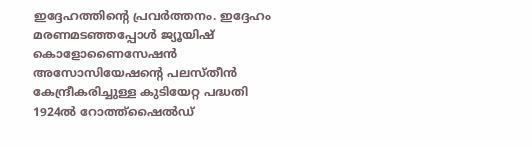ഇദ്ദേഹത്തിന്റെ പ്രവർത്തനം. ഇദ്ദേഹം മരണമടഞ്ഞപ്പോൾ ജ്യൂയിഷ് കൊളോണൈസേഷൻ അസോസിയേഷന്റെ പലസ്തീൻ കേന്ദ്രീകരിച്ചുള്ള കുടിയേറ്റ പദ്ധതി 1924ൽ റോത്ത്‌ഷൈല്‍ഡ്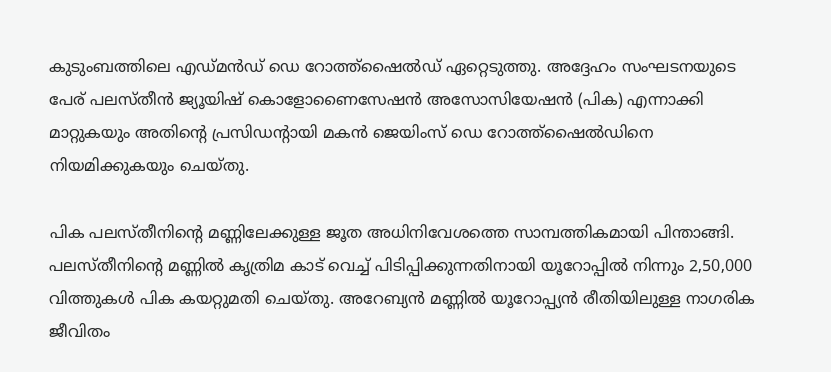കുടുംബത്തിലെ എഡ്മൻഡ് ഡെ റോത്ത്‌ഷൈല്‍ഡ് ഏറ്റെടുത്തു. അദ്ദേഹം സംഘടനയുടെ പേര് പലസ്തീൻ ജ്യൂയിഷ് കൊളോണൈസേഷൻ അസോസിയേഷൻ (പിക) എന്നാക്കി മാറ്റുകയും അതിന്റെ പ്രസിഡന്റായി മകൻ ജെയിംസ് ഡെ റോത്ത്‌ഷൈല്‍ഡിനെ നിയമിക്കുകയും ചെയ്തു.

പിക പലസ്തീനിന്റെ മണ്ണിലേക്കുള്ള ജൂത അധിനിവേശത്തെ സാമ്പത്തികമായി പിന്താങ്ങി. പലസ്തീനിന്റെ മണ്ണിൽ കൃത്രിമ കാട് വെച്ച് പിടിപ്പിക്കുന്നതിനായി യൂറോപ്പിൽ നിന്നും 2,50,000 വിത്തുകൾ പിക കയറ്റുമതി ചെയ്തു. അറേബ്യൻ മണ്ണിൽ യൂറോപ്പ്യൻ രീതിയിലുള്ള നാഗരിക ജീവിതം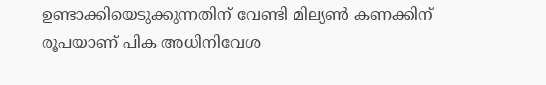ഉണ്ടാക്കിയെടുക്കുന്നതിന് വേണ്ടി മില്യൺ കണക്കിന് രൂപയാണ് പിക അധിനിവേശ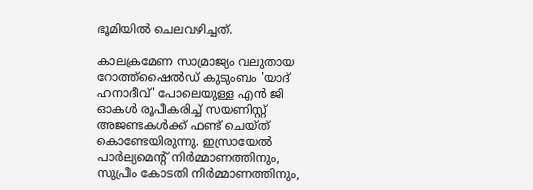ഭൂമിയിൽ ചെലവഴിച്ചത്.

കാലക്രമേണ സാമ്രാജ്യം വലുതായ റോത്ത്‌ഷൈല്‍ഡ് കുടുംബം 'യാദ് ഹനാദീവ്' പോലെയുള്ള എൻ ജി ഓകൾ രൂപീകരിച്ച് സയണിസ്റ്റ് അജണ്ടകൾക്ക് ഫണ്ട് ചെയ്ത് കൊണ്ടേയിരുന്നു. ഇസ്രായേൽ പാർല്യമെന്റ് നിർമ്മാണത്തിനും, സുപ്രീം കോടതി നിർമ്മാണത്തിനും,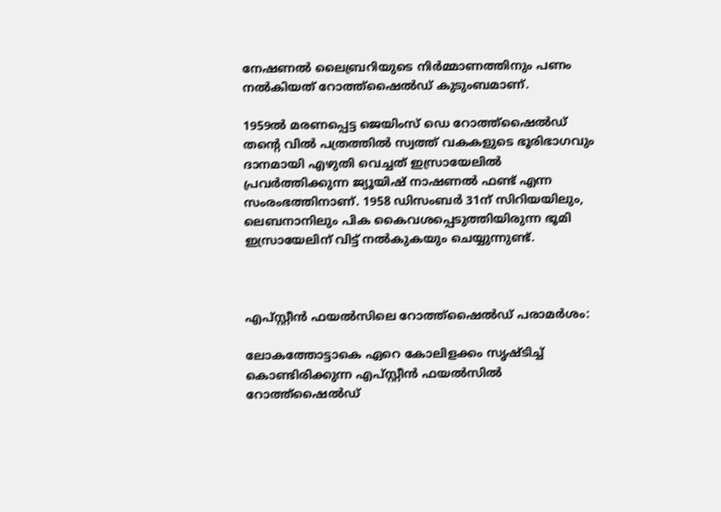നേഷണൽ ലൈബ്രറിയുടെ നിർമ്മാണത്തിനും പണം നൽകിയത് റോത്ത്‌ഷൈല്‍ഡ് കുടുംബമാണ്.

1959ൽ മരണപ്പെട്ട ജെയിംസ് ഡെ റോത്ത്‌ഷൈല്‍ഡ് തന്റെ വിൽ പത്രത്തിൽ സ്വത്ത് വകകളുടെ ഭൂരിഭാഗവും ദാനമായി എഴുതി വെച്ചത് ഇസ്രായേലിൽ പ്രവർത്തിക്കുന്ന ജ്യൂയിഷ് നാഷണൽ ഫണ്ട് എന്ന സംരംഭത്തിനാണ്. 1958 ഡിസംബർ 31ന് സിറിയയിലും, ലെബനാനിലും പിക കൈവശപ്പെടുത്തിയിരുന്ന ഭൂമി ഇസ്രായേലിന് വിട്ട് നൽകുകയും ചെയ്യുന്നുണ്ട്.



എപ്സ്റ്റീൻ ഫയൽസിലെ റോത്ത്‌ഷൈല്‍ഡ് പരാമർശം:

ലോകത്തോട്ടാകെ ഏറെ കോലിളക്കം സൃഷ്ടിച്ച് കൊണ്ടിരിക്കുന്ന എപ്സ്റ്റീൻ ഫയൽസിൽ റോത്ത്‌ഷൈല്‍ഡ്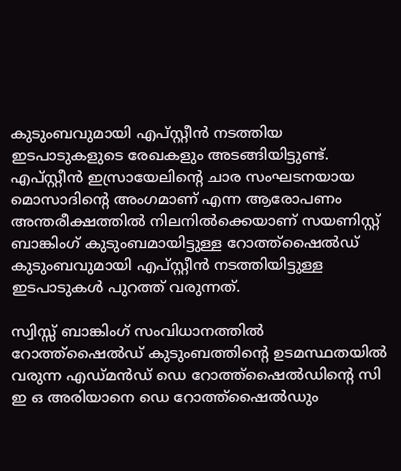കുടുംബവുമായി എപ്സ്റ്റീൻ നടത്തിയ ഇടപാടുകളുടെ രേഖകളും അടങ്ങിയിട്ടുണ്ട്. എപ്സ്റ്റീൻ ഇസ്രായേലിന്റെ ചാര സംഘടനയായ മൊസാദിന്റെ അംഗമാണ് എന്ന ആരോപണം അന്തരീക്ഷത്തിൽ നിലനിൽക്കെയാണ് സയണിസ്റ്റ് ബാങ്കിംഗ് കുടുംബമായിട്ടുള്ള റോത്ത്‌ഷൈല്‍ഡ് കുടുംബവുമായി എപ്സ്റ്റീൻ നടത്തിയിട്ടുള്ള ഇടപാടുകൾ പുറത്ത് വരുന്നത്.

സ്വിസ്സ് ബാങ്കിംഗ് സംവിധാനത്തിൽ റോത്ത്‌ഷൈല്‍ഡ് കുടുംബത്തിന്റെ ഉടമസ്ഥതയിൽ വരുന്ന എഡ്മൻഡ് ഡെ റോത്ത്‌ഷൈല്‍ഡിന്റെ സി ഇ ഒ അരിയാനെ ഡെ റോത്ത്‌ഷൈല്‍ഡും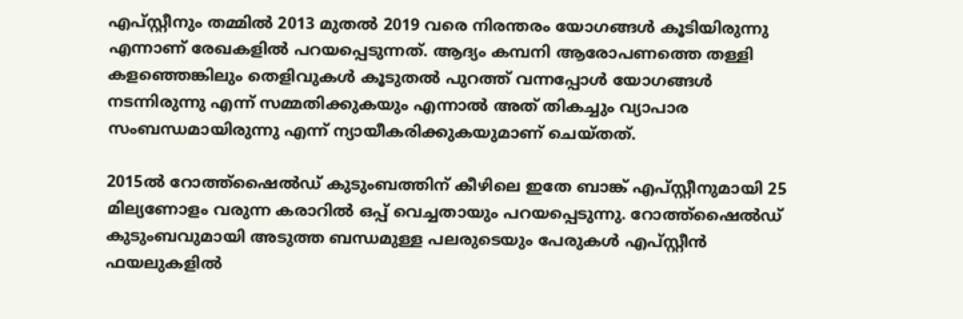എപ്സ്റ്റീനും തമ്മിൽ 2013 മുതൽ 2019 വരെ നിരന്തരം യോഗങ്ങൾ കൂടിയിരുന്നു എന്നാണ് രേഖകളിൽ പറയപ്പെടുന്നത്. ആദ്യം കമ്പനി ആരോപണത്തെ തള്ളി കളഞ്ഞെങ്കിലും തെളിവുകൾ കൂടുതൽ പുറത്ത് വന്നപ്പോൾ യോഗങ്ങൾ നടന്നിരുന്നു എന്ന് സമ്മതിക്കുകയും എന്നാൽ അത്‌ തികച്ചും വ്യാപാര സംബന്ധമായിരുന്നു എന്ന് ന്യായീകരിക്കുകയുമാണ് ചെയ്തത്.

2015ൽ റോത്ത്‌ഷൈല്‍ഡ് കുടുംബത്തിന് കീഴിലെ ഇതേ ബാങ്ക് എപ്സ്റ്റീനുമായി 25 മില്യണോളം വരുന്ന കരാറിൽ ഒപ്പ് വെച്ചതായും പറയപ്പെടുന്നു. റോത്ത്‌ഷൈല്‍ഡ് കുടുംബവുമായി അടുത്ത ബന്ധമുള്ള പലരുടെയും പേരുകൾ എപ്സ്റ്റീൻ ഫയലുകളിൽ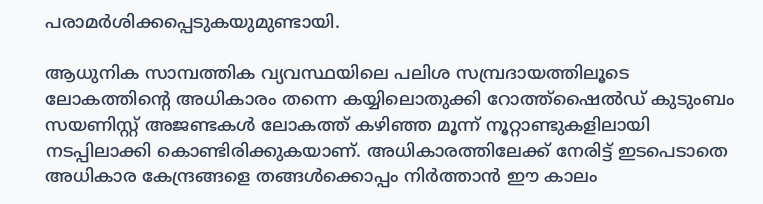പരാമർശിക്കപ്പെടുകയുമുണ്ടായി.

ആധുനിക സാമ്പത്തിക വ്യവസ്ഥയിലെ പലിശ സമ്പ്രദായത്തിലൂടെ ലോകത്തിന്റെ അധികാരം തന്നെ കയ്യിലൊതുക്കി റോത്ത്‌ഷൈല്‍ഡ് കുടുംബം സയണിസ്റ്റ് അജണ്ടകൾ ലോകത്ത് കഴിഞ്ഞ മൂന്ന് നൂറ്റാണ്ടുകളിലായി നടപ്പിലാക്കി കൊണ്ടിരിക്കുകയാണ്. അധികാരത്തിലേക്ക് നേരിട്ട് ഇടപെടാതെ അധികാര കേന്ദ്രങ്ങളെ തങ്ങൾക്കൊപ്പം നിർത്താൻ ഈ കാലം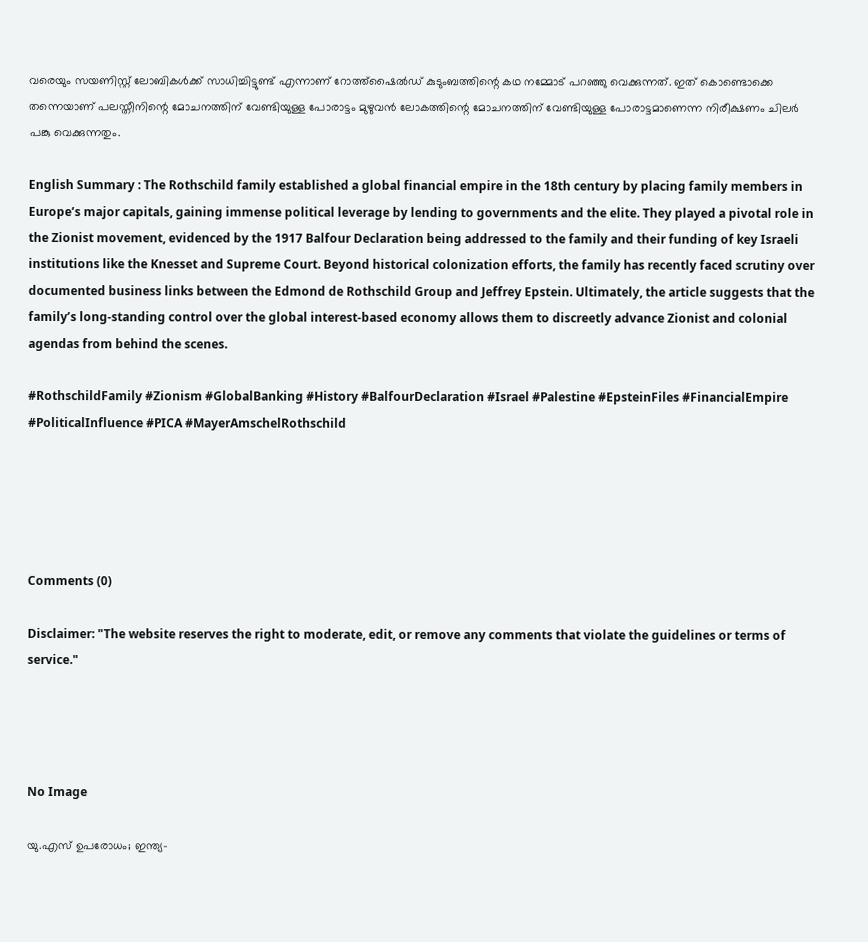വരെയും സയണിസ്റ്റ് ലോബികൾക്ക് സാധിച്ചിട്ടുണ്ട് എന്നാണ് റോത്ത്‌ഷൈല്‍ഡ് കുടുംബത്തിന്റെ കഥ നമ്മോട് പറഞ്ഞു വെക്കുന്നത്. ഇത് കൊണ്ടൊക്കെ തന്നെയാണ് പലസ്തീനിന്റെ മോചനത്തിന് വേണ്ടിയുള്ള പോരാട്ടം മുഴുവൻ ലോകത്തിന്റെ മോചനത്തിന് വേണ്ടിയുള്ള പോരാട്ടമാണെന്ന നിരീക്ഷണം ചിലർ പങ്കു വെക്കുന്നതും.

English Summary : The Rothschild family established a global financial empire in the 18th century by placing family members in Europe’s major capitals, gaining immense political leverage by lending to governments and the elite. They played a pivotal role in the Zionist movement, evidenced by the 1917 Balfour Declaration being addressed to the family and their funding of key Israeli institutions like the Knesset and Supreme Court. Beyond historical colonization efforts, the family has recently faced scrutiny over documented business links between the Edmond de Rothschild Group and Jeffrey Epstein. Ultimately, the article suggests that the family’s long-standing control over the global interest-based economy allows them to discreetly advance Zionist and colonial agendas from behind the scenes.

#RothschildFamily #Zionism #GlobalBanking #History #BalfourDeclaration #Israel #Palestine #EpsteinFiles #FinancialEmpire #PoliticalInfluence #PICA #MayerAmschelRothschild





Comments (0)

Disclaimer: "The website reserves the right to moderate, edit, or remove any comments that violate the guidelines or terms of service."




No Image

യു.എസ് ഉപരോധം; ഇന്ത്യ-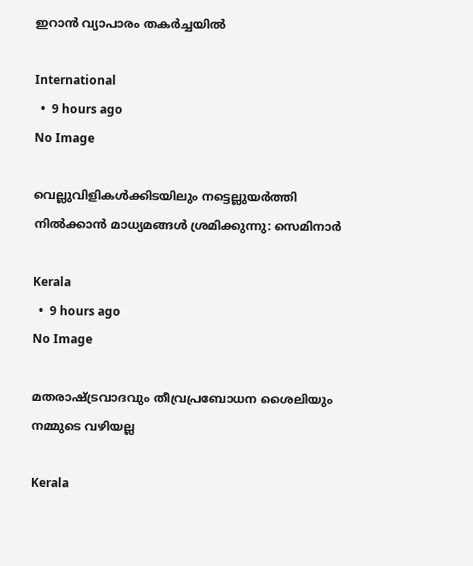ഇറാൻ വ്യാപാരം തകർച്ചയിൽ

International
  •  9 hours ago
No Image

വെല്ലുവിളികൾക്കിടയിലും നട്ടെല്ലുയർത്തി നിൽക്കാൻ മാധ്യമങ്ങൾ ശ്രമിക്കുന്നു: സെമിനാർ

Kerala
  •  9 hours ago
No Image

മതരാഷ്ട്രവാദവും തീവ്രപ്രബോധന ശൈലിയും നമ്മുടെ വഴിയല്ല

Kerala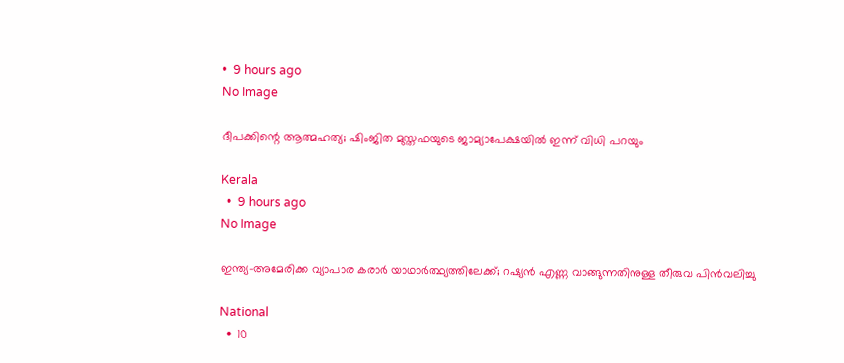•  9 hours ago
No Image

ദീപക്കിന്റെ ആത്മഹത്യ; ഷിംജിത മുസ്തഫയുടെ ജാമ്യാപേക്ഷയിൽ ഇന്ന് വിധി പറയും

Kerala
  •  9 hours ago
No Image

ഇന്ത്യ-അമേരിക്ക വ്യാപാര കരാർ യാഥാർത്ഥ്യത്തിലേക്ക്; റഷ്യൻ എണ്ണ വാങ്ങുന്നതിനുള്ള തീരുവ പിൻവലിച്ചു

National
  •  10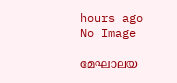hours ago
No Image

മേഘാലയ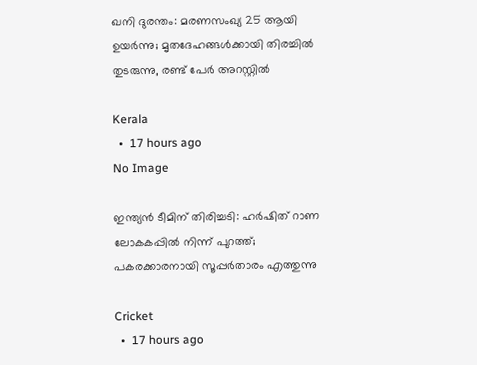ഖനി ദുരന്തം: മരണസംഖ്യ 25 ആയി ഉയർന്നു; മൃതദേഹങ്ങൾക്കായി തിരച്ചിൽ തുടരുന്നു, രണ്ട് പേർ അറസ്റ്റിൽ

Kerala
  •  17 hours ago
No Image

ഇന്ത്യൻ ടീമിന് തിരിച്ചടി: ഹർഷിത് റാണ ലോകകപ്പിൽ നിന്ന് പുറത്ത്; പകരക്കാരനായി സൂപ്പർതാരം എത്തുന്നു

Cricket
  •  17 hours ago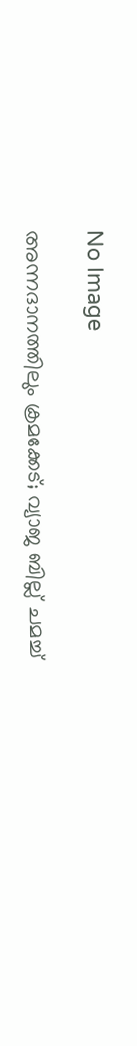No Image

അന്നദാനത്തിലും ക്രമക്കേട്; വ്യാജ ബില്ല് ചമച്ച്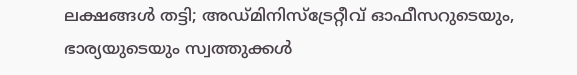ലക്ഷങ്ങള്‍ തട്ടി; അഡ്മിനിസ്‌ട്രേറ്റീവ് ഓഫീസറുടെയും, ഭാര്യയുടെയും സ്വത്തുക്കള്‍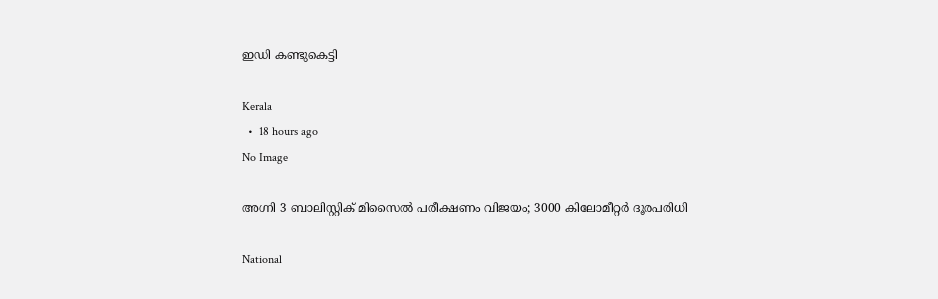ഇഡി കണ്ടുകെട്ടി

Kerala
  •  18 hours ago
No Image

അഗ്നി 3 ബാലിസ്റ്റിക് മിസൈല്‍ പരീക്ഷണം വിജയം; 3000 കിലോമീറ്റര്‍ ദൂരപരിധി

National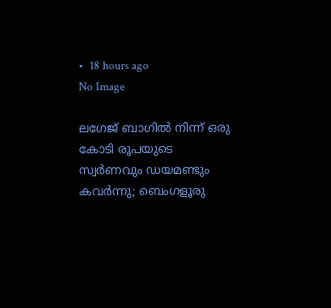•  18 hours ago
No Image

ലഗേജ് ബാഗിൽ നിന്ന് ഒരു കോടി രൂപയുടെ സ്വർണവും ഡയമണ്ടും കവർന്നു; ബെംഗളൂരു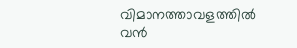വിമാനത്താവളത്തിൽ വൻ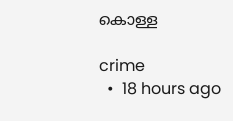കൊള്ള

crime
  •  18 hours ago